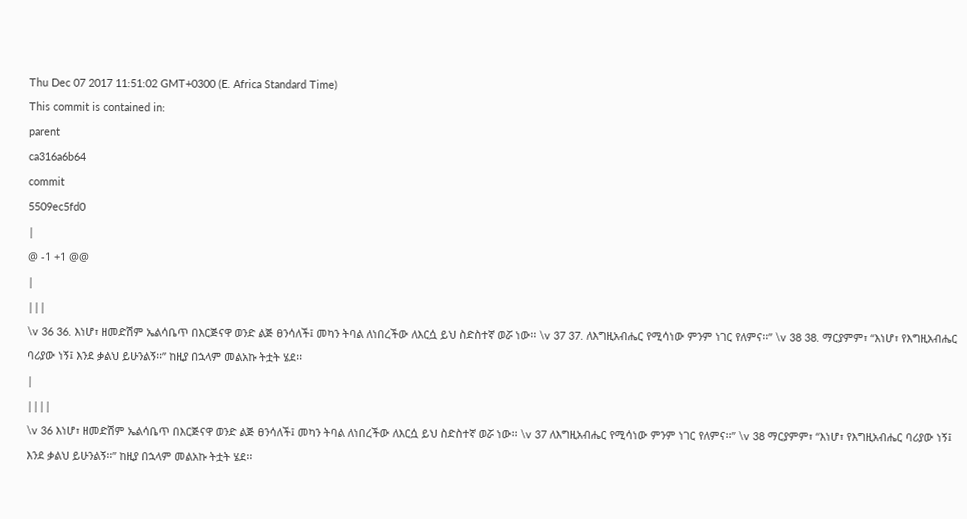Thu Dec 07 2017 11:51:02 GMT+0300 (E. Africa Standard Time)
This commit is contained in:
parent
ca316a6b64
commit
5509ec5fd0
|
@ -1 +1 @@
|
|||
\v 36 36. እነሆ፣ ዘመድሽም ኤልሳቤጥ በእርጅናዋ ወንድ ልጅ ፀንሳለች፤ መካን ትባል ለነበረችው ለእርሷ ይህ ስድስተኛ ወሯ ነው፡፡ \v 37 37. ለእግዚአብሔር የሚሳነው ምንም ነገር የለምና፡፡” \v 38 38. ማርያምም፣ “እነሆ፣ የእግዚአብሔር ባሪያው ነኝ፤ እንደ ቃልህ ይሁንልኝ፡፡” ከዚያ በኋላም መልአኩ ትቷት ሄደ፡፡
|
||||
\v 36 እነሆ፣ ዘመድሽም ኤልሳቤጥ በእርጅናዋ ወንድ ልጅ ፀንሳለች፤ መካን ትባል ለነበረችው ለእርሷ ይህ ስድስተኛ ወሯ ነው፡፡ \v 37 ለእግዚአብሔር የሚሳነው ምንም ነገር የለምና፡፡” \v 38 ማርያምም፣ “እነሆ፣ የእግዚአብሔር ባሪያው ነኝ፤ እንደ ቃልህ ይሁንልኝ፡፡” ከዚያ በኋላም መልአኩ ትቷት ሄደ፡፡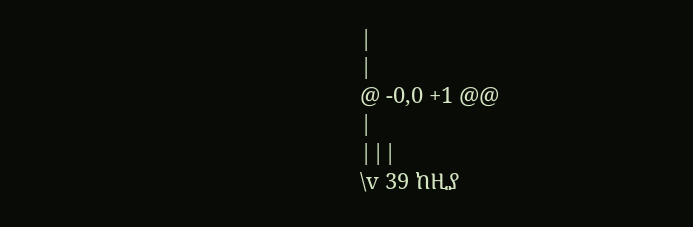|
|
@ -0,0 +1 @@
|
|||
\v 39 ከዚያ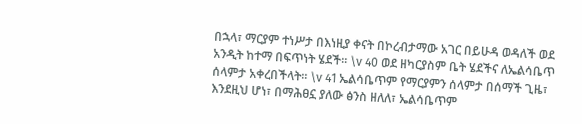በኋላ፣ ማርያም ተነሥታ በእነዚያ ቀናት በኮረብታማው አገር በይሁዳ ወዳለች ወደ አንዲት ከተማ በፍጥነት ሄደች፡፡ \v 40 ወደ ዘካርያስም ቤት ሄደችና ለኤልሳቤጥ ሰላምታ አቀረበችላት፡፡ \v 41 ኤልሳቤጥም የማርያምን ሰላምታ በሰማች ጊዜ፣ እንደዚህ ሆነ፣ በማሕፀኗ ያለው ፅንስ ዘለለ፣ ኤልሳቤጥም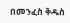በመንፈስ ቅዱስ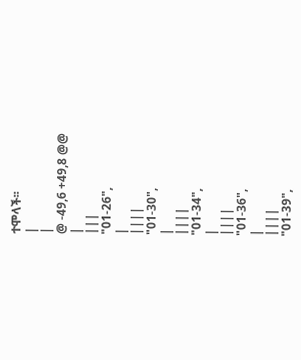ተሞላች፡፡
|
|
@ -49,6 +49,8 @@
|
|||
"01-26",
|
||||
"01-30",
|
||||
"01-34",
|
||||
"01-36",
|
||||
"01-39",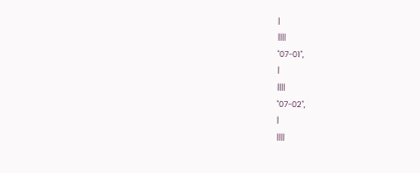|
||||
"07-01",
|
||||
"07-02",
|
||||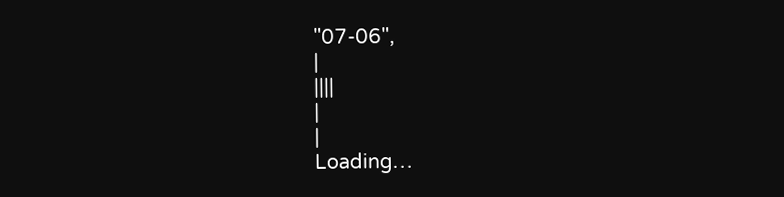"07-06",
|
||||
|
|
Loading…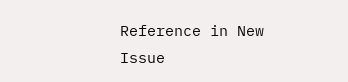Reference in New Issue